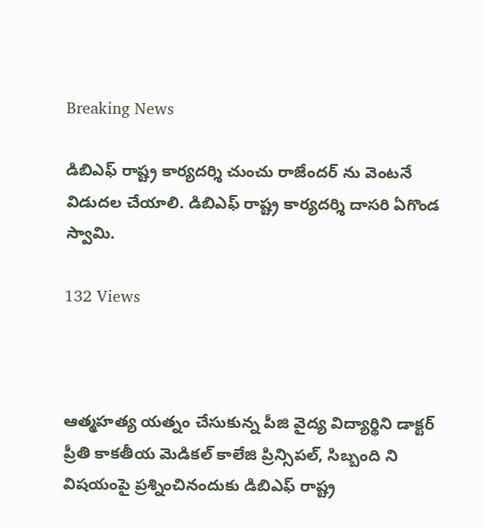Breaking News

డిబిఎఫ్ రాష్ట్ర కార్యదర్శి చుంచు రాజేందర్ ను వెంటనే విడుదల చేయాలి. డిబిఎఫ్ రాష్ట్ర కార్యదర్శి దాసరి ఏగొండ స్వామి.

132 Views



ఆత్మహత్య యత్నం చేసుకున్న పీజి వైద్య విద్యార్థిని డాక్టర్ ప్రీతి కాకతీయ మెడికల్ కాలేజి ప్రిన్సిపల్, సిబ్బంది ని విషయంపై ప్రశ్నించినందుకు డిబిఎఫ్ రాష్ట్ర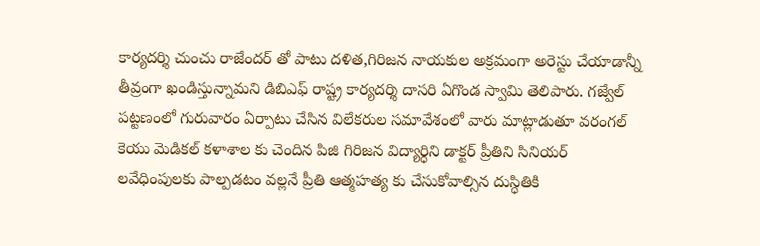కార్యదర్శి చుంచు రాజేందర్ తో పాటు దళిత,గిరిజన నాయకుల అక్రమంగా అరెస్టు చేయాడాన్నీ తీవ్రంగా ఖండిస్తున్నామని డిబిఎఫ్ రాష్ట్ర కార్యదర్శి దాసరి ఏగొండ స్వామి తెలిపారు. గజ్వేల్ పట్టణంలో గురువారం ఏర్పాటు చేసిన విలేకరుల సమావేశంలో వారు మాట్లాడుతూ వరంగల్ కెయు మెడికల్ కళాశాల కు చెందిన పిజి గిరిజన విద్యార్ధిని డాక్టర్ ప్రీతిని సినియర్ లవేధింపులకు పాల్పడటం వల్లనే ప్రీతి ఆత్మహత్య కు చేసుకోవాల్సిన దుస్ధితికి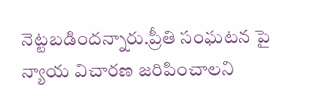నెట్టబడిందన్నారు.ప్రీతి సంఘటన పై న్యాయ విచారణ జరిపించాలని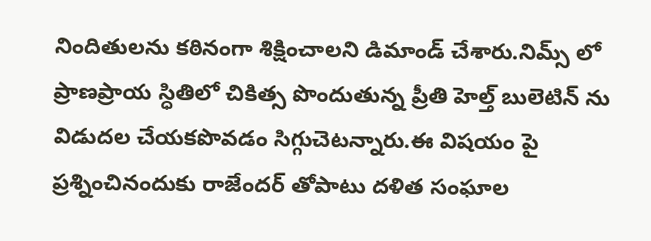నిందితులను కఠినంగా శిక్షించాలని డిమాండ్ చేశారు.నిమ్స్ లో ప్రాణప్రాయ స్ధితిలో చికిత్స పొందుతున్న ప్రీతి హెల్త్ బులెటిన్ ను విడుదల చేయకపొవడం సిగ్గుచెటన్నారు.ఈ విషయం పై ప్రశ్నించినందుకు రాజేందర్ తోపాటు దళిత సంఘాల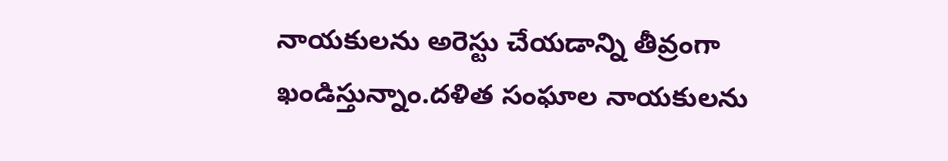నాయకులను అరెస్టు చేయడాన్ని తీవ్రంగా ఖండిస్తున్నాం.దళిత సంఘాల నాయకులను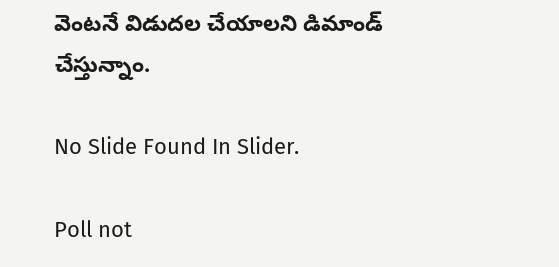వెంటనే విడుదల చేయాలని డిమాండ్ చేస్తున్నాం.

No Slide Found In Slider.

Poll not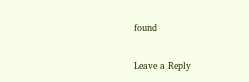found

Leave a Reply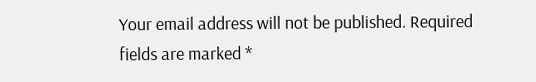Your email address will not be published. Required fields are marked *